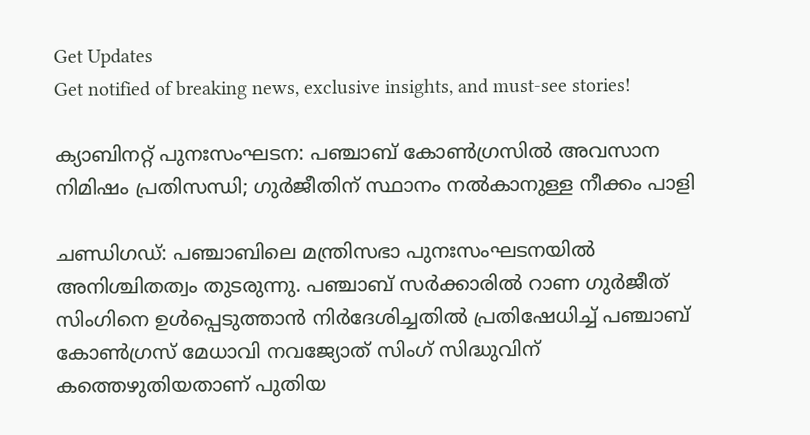Get Updates
Get notified of breaking news, exclusive insights, and must-see stories!

ക്യാബിനറ്റ് പുനഃസംഘടന: പഞ്ചാബ് കോൺഗ്രസിൽ അവസാന നിമിഷം പ്രതിസന്ധി; ഗുർജീതിന് സ്ഥാനം നൽകാനുള്ള നീക്കം പാളി

ചണ്ഡിഗഡ്: പഞ്ചാബിലെ മന്ത്രിസഭാ പുനഃസംഘടനയിൽ അനിശ്ചിതത്വം തുടരുന്നു. പഞ്ചാബ് സർക്കാരിൽ റാണ ഗുർജീത് സിംഗിനെ ഉൾപ്പെടുത്താൻ നിർദേശിച്ചതിൽ പ്രതിഷേധിച്ച് പഞ്ചാബ് കോൺഗ്രസ് മേധാവി നവജ്യോത് സിംഗ് സിദ്ധുവിന് കത്തെഴുതിയതാണ് പുതിയ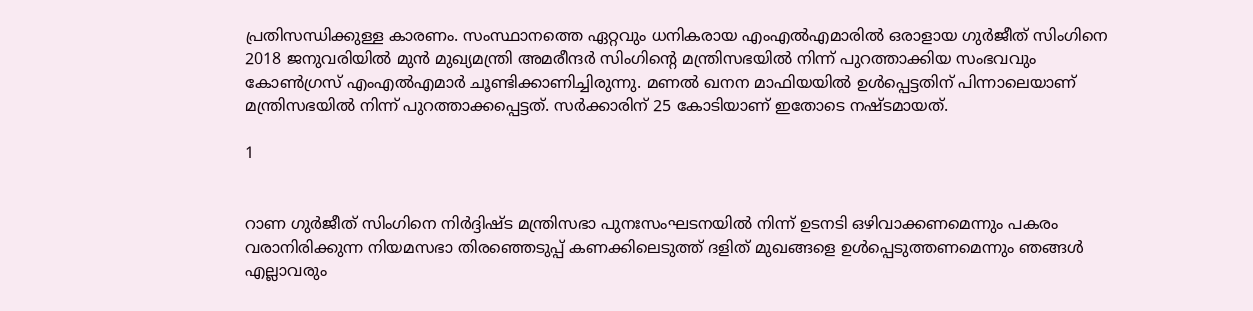പ്രതിസന്ധിക്കുള്ള കാരണം. സംസ്ഥാനത്തെ ഏറ്റവും ധനികരായ എംഎൽഎമാരിൽ ഒരാളായ ഗുർജീത് സിംഗിനെ 2018 ജനുവരിയിൽ മുൻ മുഖ്യമന്ത്രി അമരീന്ദർ സിംഗിന്റെ മന്ത്രിസഭയിൽ നിന്ന് പുറത്താക്കിയ സംഭവവും കോൺഗ്രസ് എംഎൽഎമാർ ചൂണ്ടിക്കാണിച്ചിരുന്നു. മണൽ ഖനന മാഫിയയിൽ ഉൾപ്പെട്ടതിന് പിന്നാലെയാണ് മന്ത്രിസഭയിൽ നിന്ന് പുറത്താക്കപ്പെട്ടത്. സർക്കാരിന് 25 കോടിയാണ് ഇതോടെ നഷ്ടമായത്.

1


റാണ ഗുർജീത് സിംഗിനെ നിർദ്ദിഷ്ട മന്ത്രിസഭാ പുനഃസംഘടനയിൽ നിന്ന് ഉടനടി ഒഴിവാക്കണമെന്നും പകരം വരാനിരിക്കുന്ന നിയമസഭാ തിരഞ്ഞെടുപ്പ് കണക്കിലെടുത്ത് ദളിത് മുഖങ്ങളെ ഉൾപ്പെടുത്തണമെന്നും ഞങ്ങൾ എല്ലാവരും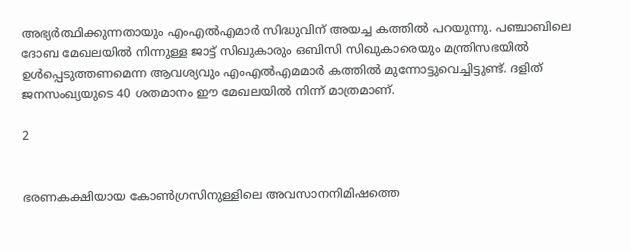അഭ്യർത്ഥിക്കുന്നതായും എംഎൽഎമാർ സിദ്ധുവിന് അയച്ച കത്തിൽ പറയുന്നു. പഞ്ചാബിലെ ദോബ മേഖലയിൽ നിന്നുള്ള ജാട്ട് സിഖുകാരും ഒബിസി സിഖുകാരെയും മന്ത്രിസഭയിൽ ഉൾപ്പെടുത്തണമെന്ന ആവശ്യവും എംഎൽഎമമാർ കത്തിൽ മുന്നോട്ടുവെച്ചിട്ടുണ്ട്. ദളിത് ജനസംഖ്യയുടെ 40 ശതമാനം ഈ മേഖലയിൽ നിന്ന് മാത്രമാണ്.

2


ഭരണകക്ഷിയായ കോൺഗ്രസിനുള്ളിലെ അവസാനനിമിഷത്തെ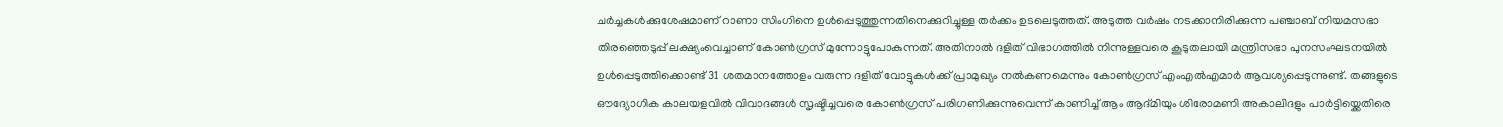ചർച്ചകൾക്കുശേഷമാണ് റാണാ സിംഗിനെ ഉൾപ്പെടുത്തുന്നതിനെക്കുറിച്ചുള്ള തർക്കം ഉടലെടുത്തത്. അടുത്ത വർഷം നടക്കാനിരിക്കുന്ന പഞ്ചാബ് നിയമസഭാ തിരഞ്ഞെടുപ്പ് ലക്ഷ്യംവെച്ചാണ് കോൺഗ്രസ് മുന്നോട്ടുപോകുന്നത്. അതിനാൽ ദളിത് വിഭാഗത്തിൽ നിന്നുള്ളവരെ കൂടുതലായി മന്ത്രിസഭാ പുനസംഘടനയിൽ ഉൾപ്പെടുത്തിക്കൊണ്ട് 31 ശതമാനത്തോളം വരുന്ന ദളിത് വോട്ടുകൾക്ക് പ്രാമുഖ്യം നൽകണമെന്നും കോൺഗ്രസ് എംഎൽഎമാർ ആവശ്യപ്പെടുന്നുണ്ട്. തങ്ങളുടെ ഔദ്യോഗിക കാലയളവിൽ വിവാദങ്ങൾ സൃഷ്ടിച്ചവരെ കോൺഗ്രസ് പരിഗണിക്കുന്നുവെന്ന് കാണിച്ച് ആം ആദ്മിയും ശിരോമണി അകാലിദളും പാർട്ടിയ്ക്കെതിരെ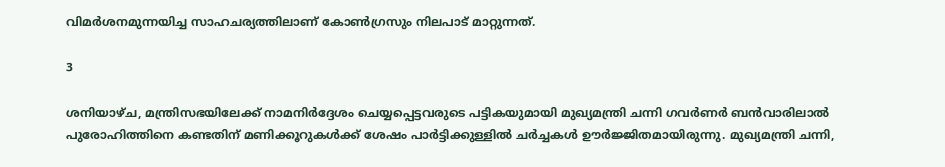വിമർശനമുന്നയിച്ച സാഹചര്യത്തിലാണ് കോൺഗ്രസും നിലപാട് മാറ്റുന്നത്.

3

ശനിയാഴ്ച, മന്ത്രിസഭയിലേക്ക് നാമനിർദ്ദേശം ചെയ്യപ്പെട്ടവരുടെ പട്ടികയുമായി മുഖ്യമന്ത്രി ചന്നി ഗവർണർ ബൻവാരിലാൽ പുരോഹിത്തിനെ കണ്ടതിന് മണിക്കൂറുകൾക്ക് ശേഷം പാർട്ടിക്കുള്ളിൽ ചർച്ചകൾ ഊർജ്ജിതമായിരുന്നു. മുഖ്യമന്ത്രി ചന്നി,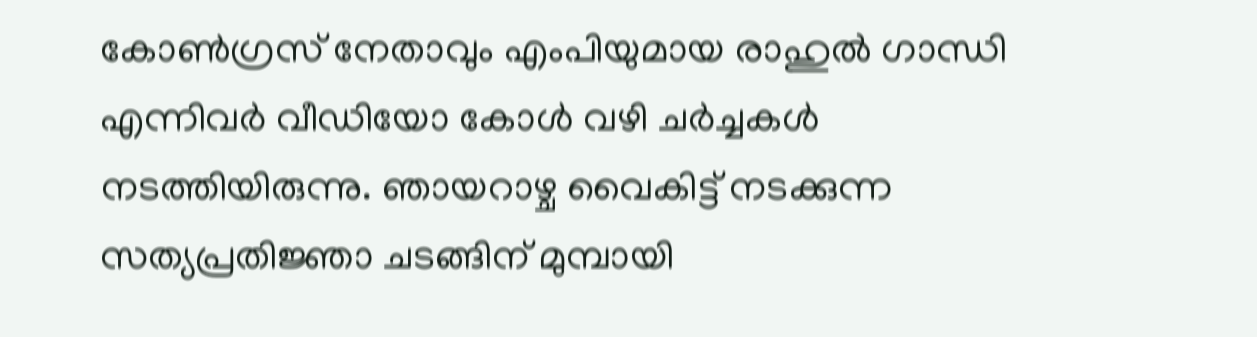കോൺഗ്രസ് നേതാവും എംപിയുമായ രാഹുൽ ഗാന്ധി എന്നിവർ വീഡിയോ കോൾ വഴി ചർച്ചകൾ നടത്തിയിരുന്നു. ഞായറാഴ്ച വൈകിട്ട് നടക്കുന്ന സത്യപ്രതിജ്ഞാ ചടങ്ങിന് മുമ്പായി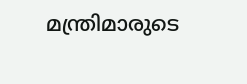മന്ത്രിമാരുടെ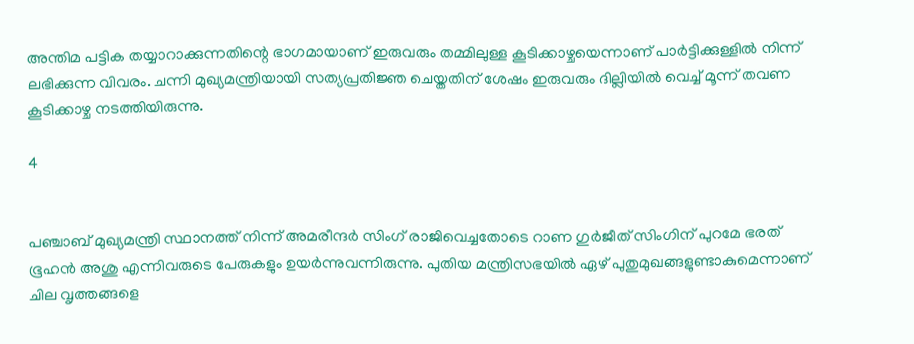അന്തിമ പട്ടിക തയ്യാറാക്കുന്നതിന്റെ ഭാഗമായാണ് ഇരുവരും തമ്മിലുള്ള കൂടിക്കാഴ്ചയെന്നാണ് പാർട്ടിക്കുള്ളിൽ നിന്ന് ലഭിക്കുന്ന വിവരം. ചന്നി മുഖ്യമന്ത്രിയായി സത്യപ്രതിജ്ഞ ചെയ്തതിന് ശേഷം ഇരുവരും ദില്ലിയിൽ വെച്ച് മൂന്ന് തവണ കൂടിക്കാഴ്ച നടത്തിയിരുന്നു.

4


പഞ്ചാബ് മുഖ്യമന്ത്രി സ്ഥാനത്ത് നിന്ന് അമരീന്ദർ സിംഗ് രാജിവെച്ചതോടെ റാണ ഗുർജീത് സിംഗിന് പുറമേ ഭരത് ഭൂഹൻ അശു എന്നിവരുടെ പേരുകളും ഉയർന്നുവന്നിരുന്നു. പുതിയ മന്ത്രിസഭയിൽ ഏഴ് പുതുമുഖങ്ങളുണ്ടാകുമെന്നാണ് ചില വൃത്തങ്ങളെ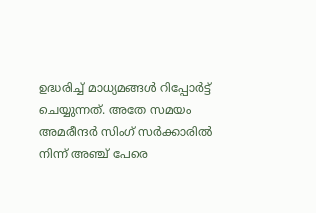ഉദ്ധരിച്ച് മാധ്യമങ്ങൾ റിപ്പോർട്ട് ചെയ്യുന്നത്. അതേ സമയം അമരീന്ദർ സിംഗ് സർക്കാരിൽ നിന്ന് അഞ്ച് പേരെ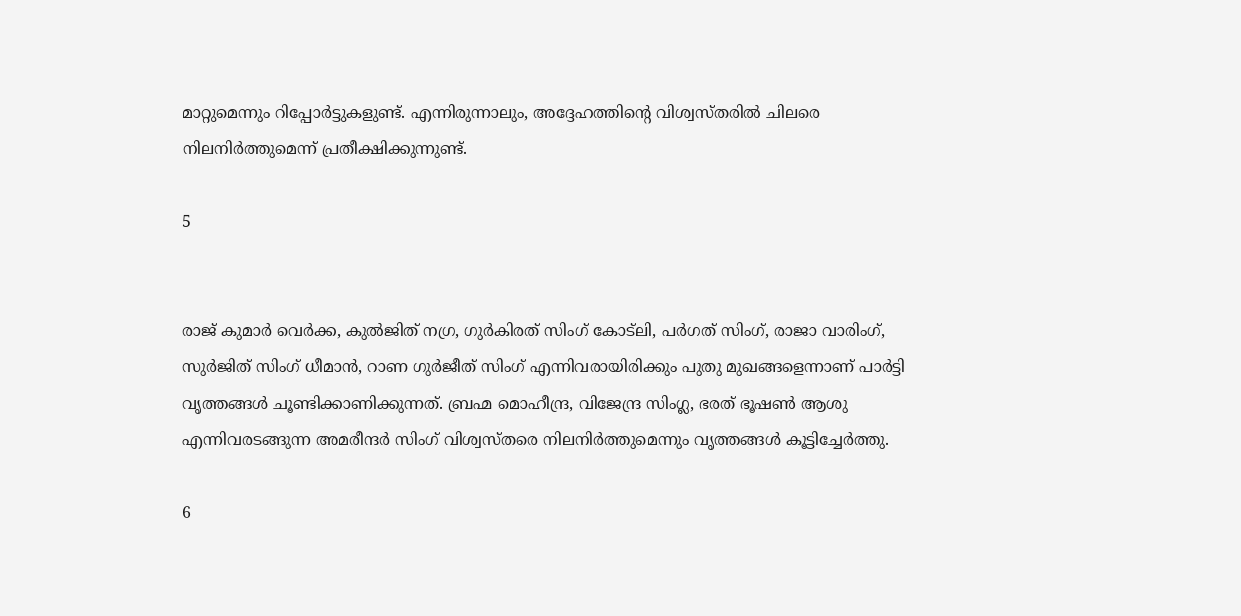മാറ്റുമെന്നും റിപ്പോർട്ടുകളുണ്ട്. എന്നിരുന്നാലും, അദ്ദേഹത്തിന്റെ വിശ്വസ്തരിൽ ചിലരെ നിലനിർത്തുമെന്ന് പ്രതീക്ഷിക്കുന്നുണ്ട്.

5


രാജ് കുമാർ വെർക്ക, കുൽജിത് നഗ്ര, ഗുർകിരത് സിംഗ് കോട്‌ലി, പർഗത് സിംഗ്, രാജാ വാരിംഗ്, സുർജിത് സിംഗ് ധീമാൻ, റാണ ഗുർജീത് സിംഗ് എന്നിവരായിരിക്കും പുതു മുഖങ്ങളെന്നാണ് പാർട്ടി വൃത്തങ്ങൾ ചൂണ്ടിക്കാണിക്കുന്നത്. ബ്രഹ്മ മൊഹീന്ദ്ര, വിജേന്ദ്ര സിംഗ്ല, ഭരത് ഭൂഷൺ ആശു എന്നിവരടങ്ങുന്ന അമരീന്ദർ സിംഗ് വിശ്വസ്തരെ നിലനിർത്തുമെന്നും വൃത്തങ്ങൾ കൂട്ടിച്ചേർത്തു.

6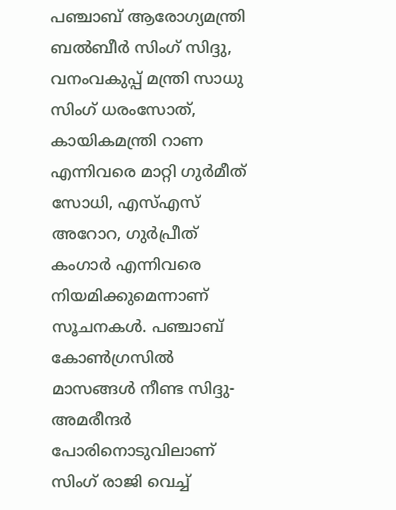പഞ്ചാബ് ആരോഗ്യമന്ത്രി ബൽബീർ സിംഗ് സിദ്ദു, വനംവകുപ്പ് മന്ത്രി സാധു സിംഗ് ധരംസോത്, കായികമന്ത്രി റാണ എന്നിവരെ മാറ്റി ഗുർമീത് സോധി, എസ്എസ് അറോറ, ഗുർപ്രീത് കംഗാർ എന്നിവരെ നിയമിക്കുമെന്നാണ് സൂചനകൾ. പഞ്ചാബ് കോൺഗ്രസിൽ മാസങ്ങൾ നീണ്ട സിദ്ദു- അമരീന്ദർ പോരിനൊടുവിലാണ് സിംഗ് രാജി വെച്ച്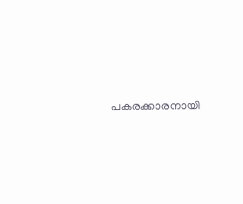പകരക്കാരനായി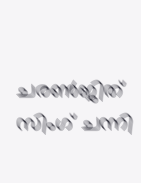ചരൺജിത് സിംഗ് ചന്നി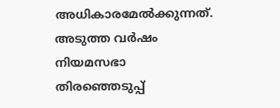അധികാരമേൽക്കുന്നത്. അടുത്ത വർഷം നിയമസഭാ തിരഞ്ഞെടുപ്പ്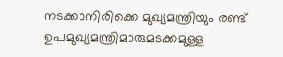നടക്കാനിരിക്കെ മുഖ്യമന്ത്രിയും രണ്ട് ഉപമുഖ്യമന്ത്രിമാരുമടക്കമുള്ള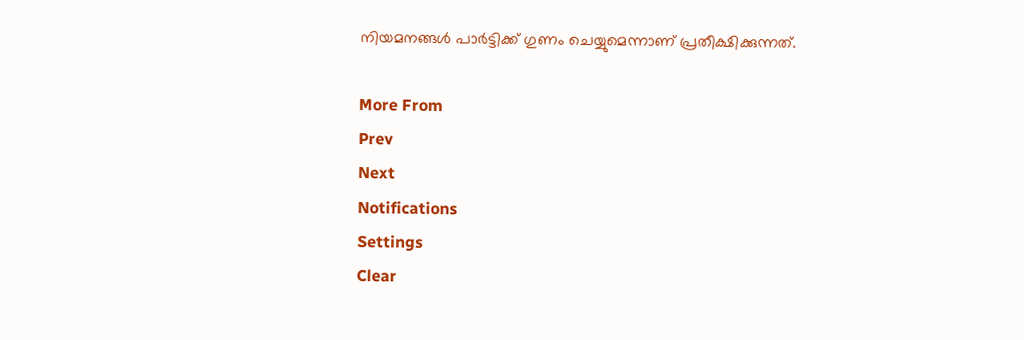നിയമനങ്ങൾ പാർട്ടിക്ക് ഗുണം ചെയ്യുമെന്നാണ് പ്രതീക്ഷിക്കുന്നത്.

More From
Prev
Next
Notifications
Settings
Clear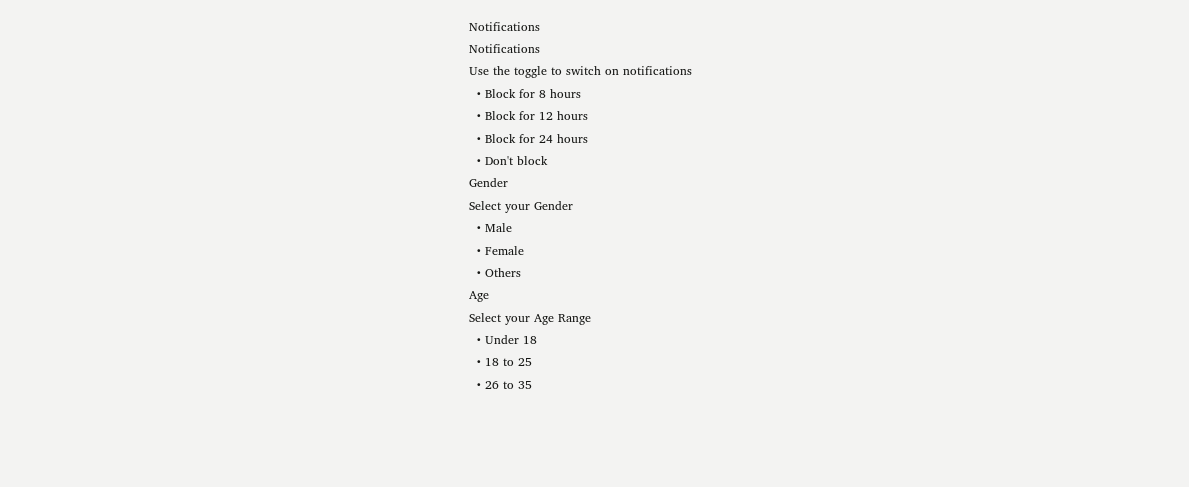Notifications
Notifications
Use the toggle to switch on notifications
  • Block for 8 hours
  • Block for 12 hours
  • Block for 24 hours
  • Don't block
Gender
Select your Gender
  • Male
  • Female
  • Others
Age
Select your Age Range
  • Under 18
  • 18 to 25
  • 26 to 35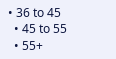• 36 to 45
  • 45 to 55
  • 55+